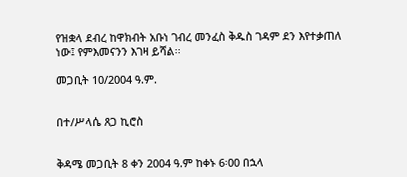የዝቋላ ደብረ ከዋክብት አቡነ ገብረ መንፈስ ቅዱስ ገዳም ደን እየተቃጠለ ነው፤ የምእመናንን እገዛ ይሻል፡፡

መጋቢት 10/2004 ዓ.ም.


በተ/ሥላሴ ጸጋ ኪሮስ


ቅዳሜ መጋቢት 8 ቀን 2004 ዓ.ም ከቀኑ 6፡00 በኋላ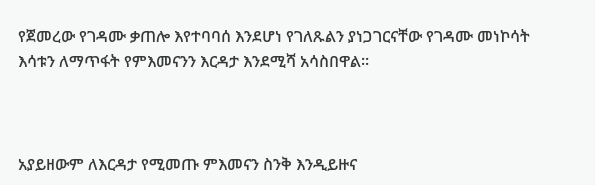የጀመረው የገዳሙ ቃጠሎ እየተባባሰ እንደሆነ የገለጹልን ያነጋገርናቸው የገዳሙ መነኮሳት እሳቱን ለማጥፋት የምእመናንን እርዳታ እንደሚሻ አሳስበዋል፡፡



አያይዘውም ለእርዳታ የሚመጡ ምእመናን ስንቅ እንዲይዙና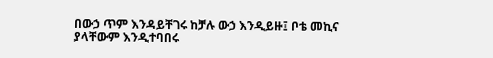በውኃ ጥም እንዳይቸገሩ ከቻሉ ውኃ እንዲይዙ፤ ቦቴ መኪና ያላቸውም እንዲተባበሩ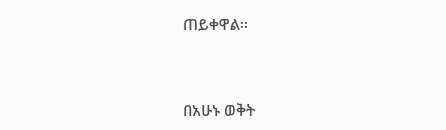ጠይቀዋል፡፡



በአሁኑ ወቅት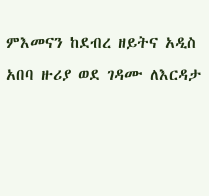ምእመናን ከደብረ ዘይትና አዲስ አበባ ዙሪያ ወደ ገዳሙ ለእርዳታ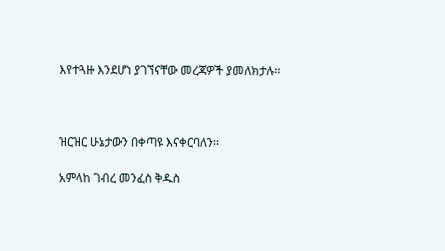እየተጓዙ እንደሆነ ያገኘናቸው መረጃዎች ያመለክታሉ፡፡



ዝርዝር ሁኔታውን በቀጣዩ እናቀርባለን፡፡

አምላከ ገብረ መንፈስ ቅዱስ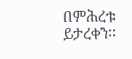በምሕረቱ ይታረቀን፡፡